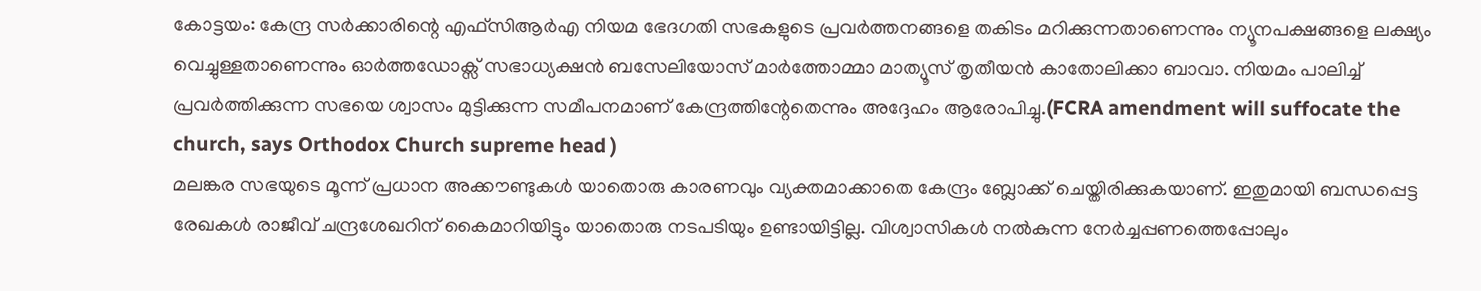കോട്ടയം: കേന്ദ്ര സർക്കാരിന്റെ എഫ്സിആർഎ നിയമ ഭേദഗതി സഭകളുടെ പ്രവർത്തനങ്ങളെ തകിടം മറിക്കുന്നതാണെന്നും ന്യൂനപക്ഷങ്ങളെ ലക്ഷ്യം വെച്ചുള്ളതാണെന്നും ഓർത്തഡോക്സ് സഭാധ്യക്ഷൻ ബസേലിയോസ് മാർത്തോമ്മാ മാത്യൂസ് തൃതീയൻ കാതോലിക്കാ ബാവാ. നിയമം പാലിച്ച് പ്രവർത്തിക്കുന്ന സഭയെ ശ്വാസം മുട്ടിക്കുന്ന സമീപനമാണ് കേന്ദ്രത്തിന്റേതെന്നും അദ്ദേഹം ആരോപിച്ചു.(FCRA amendment will suffocate the church, says Orthodox Church supreme head )
മലങ്കര സഭയുടെ മൂന്ന് പ്രധാന അക്കൗണ്ടുകൾ യാതൊരു കാരണവും വ്യക്തമാക്കാതെ കേന്ദ്രം ബ്ലോക്ക് ചെയ്തിരിക്കുകയാണ്. ഇതുമായി ബന്ധപ്പെട്ട രേഖകൾ രാജീവ് ചന്ദ്രശേഖറിന് കൈമാറിയിട്ടും യാതൊരു നടപടിയും ഉണ്ടായിട്ടില്ല. വിശ്വാസികൾ നൽകുന്ന നേർച്ചപ്പണത്തെപ്പോലും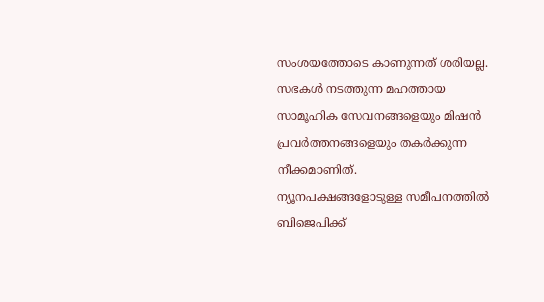സംശയത്തോടെ കാണുന്നത് ശരിയല്ല. സഭകൾ നടത്തുന്ന മഹത്തായ സാമൂഹിക സേവനങ്ങളെയും മിഷൻ പ്രവർത്തനങ്ങളെയും തകർക്കുന്ന നീക്കമാണിത്.
ന്യൂനപക്ഷങ്ങളോടുള്ള സമീപനത്തിൽ ബിജെപിക്ക്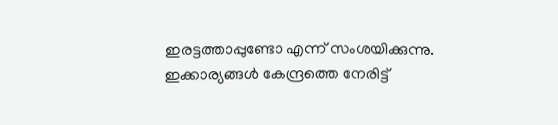ഇരട്ടത്താപ്പുണ്ടോ എന്ന് സംശയിക്കുന്നു. ഇക്കാര്യങ്ങൾ കേന്ദ്രത്തെ നേരിട്ട്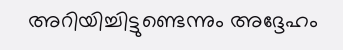അറിയിച്ചിട്ടുണ്ടെന്നും അദ്ദേഹം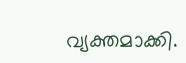വ്യക്തമാക്കി.